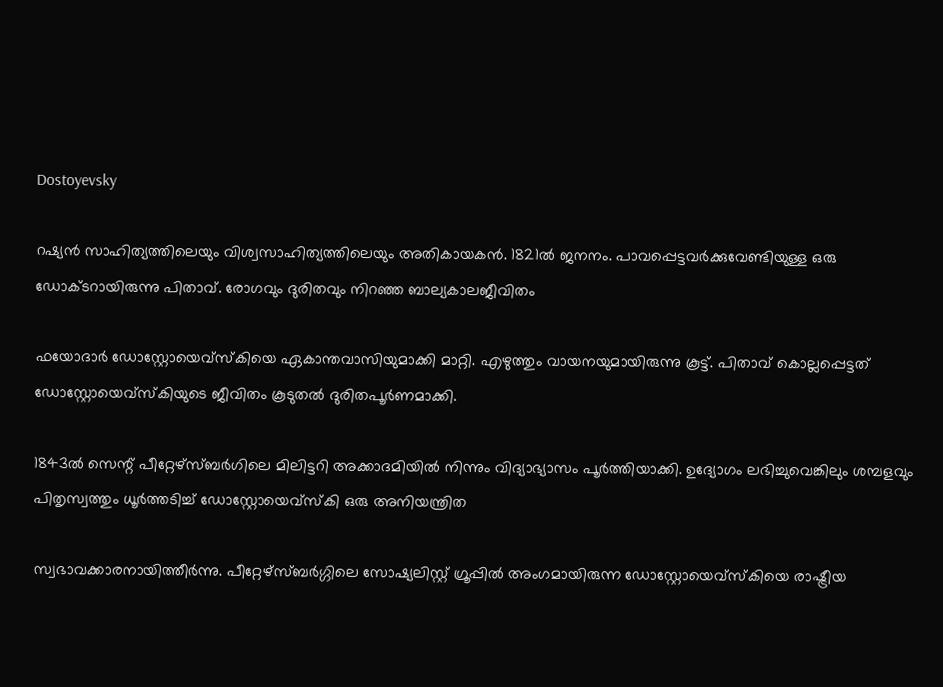Dostoyevsky

റഷ്യന്‍ സാഹിത്യത്തിലെയും വിശ്വസാഹിത്യത്തിലെയും അതികായകന്‍. 1821ല്‍ ജനനം. പാവപ്പെട്ടവര്‍ക്കുവേണ്ടിയുള്ള ഒരു ഡോക്ടറായിരുന്നു പിതാവ്. രോഗവും ദുരിതവും നിറഞ്ഞ ബാല്യകാലജീവിതം

ഫയോദാര്‍ ഡോസ്റ്റോയെവ്‌സ്‌കിയെ ഏകാന്തവാസിയുമാക്കി മാറ്റി. എഴുത്തും വായനയുമായിരുന്നു കൂട്ട്. പിതാവ് കൊല്ലപ്പെട്ടത് ഡോസ്റ്റോയെവ്‌സ്‌കിയുടെ ജീവിതം കൂടുതല്‍ ദുരിതപൂര്‍ണമാക്കി.

1843ല്‍ സെന്റ് പീറ്റേഴ്‌സ്ബര്‍ഗിലെ മിലിട്ടറി അക്കാദമിയില്‍ നിന്നും വിദ്യാഭ്യാസം പൂര്‍ത്തിയാക്കി. ഉദ്യോഗം ലഭിച്ചുവെങ്കിലും ശമ്പളവും പിതൃസ്വത്തും ധൂര്‍ത്തടിച്ച് ഡോസ്റ്റോയെവ്‌സ്‌കി ഒരു അനിയന്ത്രിത

സ്വഭാവക്കാരനായിത്തീര്‍ന്നു. പീറ്റേഴ്‌സ്ബര്‍ഗ്ഗിലെ സോഷ്യലിസ്റ്റ് ഗ്രൂപ്പില്‍ അംഗമായിരുന്ന ഡോസ്റ്റോയെവ്‌സ്‌കിയെ രാഷ്ട്രീയ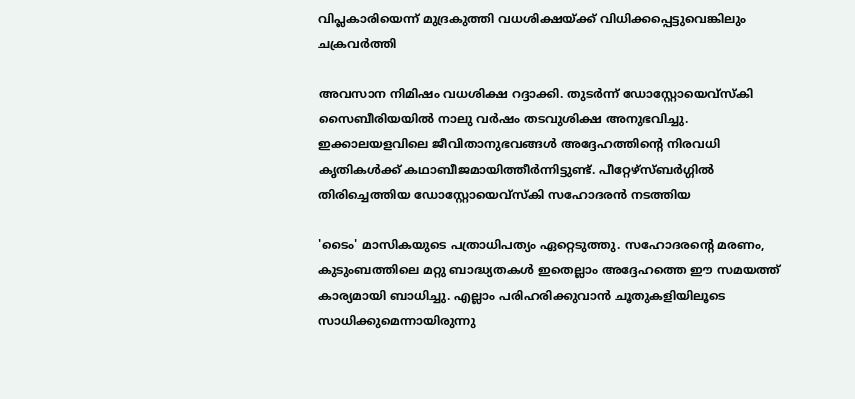വിപ്ലകാരിയെന്ന് മുദ്രകുത്തി വധശിക്ഷയ്ക്ക് വിധിക്കപ്പെട്ടുവെങ്കിലും ചക്രവര്‍ത്തി

അവസാന നിമിഷം വധശിക്ഷ റദ്ദാക്കി. തുടര്‍ന്ന് ഡോസ്റ്റോയെവ്‌സ്‌കി സൈബീരിയയില്‍ നാലു വര്‍ഷം തടവുശിക്ഷ അനുഭവിച്ചു. ഇക്കാലയളവിലെ ജീവിതാനുഭവങ്ങള്‍ അദ്ദേഹത്തിന്റെ നിരവധി കൃതികള്‍ക്ക് കഥാബീജമായിത്തീര്‍ന്നിട്ടുണ്ട്. പീറ്റേഴ്‌സ്ബര്‍ഗ്ഗില്‍ തിരിച്ചെത്തിയ ഡോസ്റ്റോയെവ്‌സ്‌കി സഹോദരന്‍ നടത്തിയ

'ടൈം' മാസികയുടെ പത്രാധിപത്യം ഏറ്റെടുത്തു. സഹോദരന്റെ മരണം, കുടുംബത്തിലെ മറ്റു ബാദ്ധ്യതകള്‍ ഇതെല്ലാം അദ്ദേഹത്തെ ഈ സമയത്ത് കാര്യമായി ബാധിച്ചു. എല്ലാം പരിഹരിക്കുവാന്‍ ചൂതുകളിയിലൂടെ സാധിക്കുമെന്നായിരുന്നു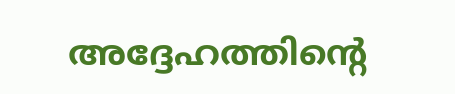അദ്ദേഹത്തിന്റെ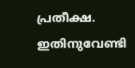പ്രതീക്ഷ. ഇതിനുവേണ്ടി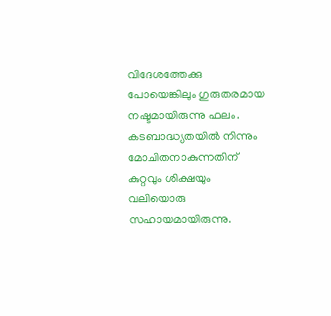വിദേശത്തേക്കു പോയെങ്കിലും ഗുരുതരമായ നഷ്ടമായിരുന്നു ഫലം. കടബാദ്ധ്യതയില്‍ നിന്നും മോചിതനാകുന്നതിന് കുറ്റവും ശിക്ഷയും വലിയൊരു സഹായമായിരുന്നു.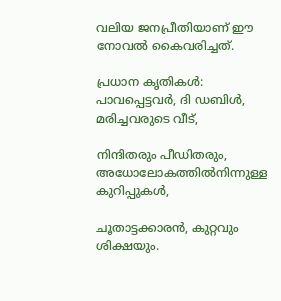വലിയ ജനപ്രീതിയാണ് ഈ നോവല്‍ കൈവരിച്ചത്.

പ്രധാന കൃതികള്‍: പാവപ്പെട്ടവര്‍, ദി ഡബിള്‍, മരിച്ചവരുടെ വീട്,

നിന്ദിതരും പീഡിതരും, അധോലോകത്തില്‍നിന്നുള്ള കുറിപ്പുകള്‍,

ചൂതാട്ടക്കാരന്‍, കുറ്റവും ശിക്ഷയും.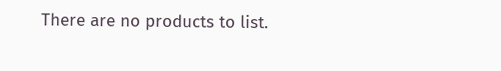There are no products to list.